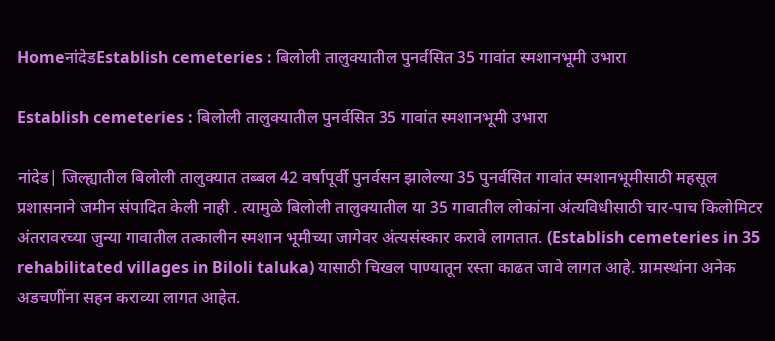HomeनांदेडEstablish cemeteries : बिलोली तालुक्यातील पुनर्वसित 35 गावांत स्मशानभूमी उभारा

Establish cemeteries : बिलोली तालुक्यातील पुनर्वसित 35 गावांत स्मशानभूमी उभारा

नांदेड| जिल्ह्यातील बिलोली तालुक्यात तब्बल 42 वर्षापूर्वी पुनर्वसन झालेल्या 35 पुनर्वसित गावांत स्मशानभूमीसाठी महसूल प्रशासनाने जमीन संपादित केली नाही . त्यामुळे बिलोली तालुक्यातील या 35 गावातील लोकांना अंत्यविधीसाठी चार-पाच किलोमिटर अंतरावरच्या जुन्या गावातील तत्कालीन स्मशान भूमीच्या जागेवर अंत्यसंस्कार करावे लागतात. (Establish cemeteries in 35 rehabilitated villages in Biloli taluka) यासाठी चिखल पाण्यातून रस्ता काढत जावे लागत आहे. ग्रामस्थांना अनेक अडचणींना सहन कराव्या लागत आहेत.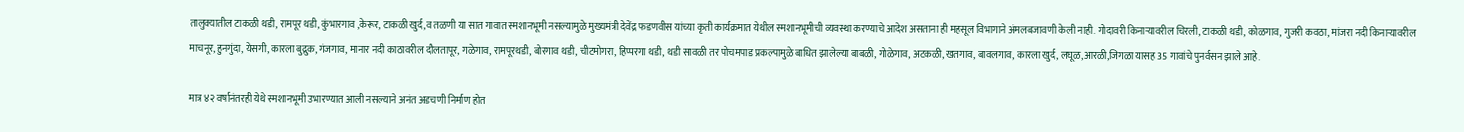तालुक्यातील टाकळी थडी, रामपूर थडी, कुंभारगाव ,केरूर, टाकळी खुर्द,व तळणी या सात गावात स्मशानभूमी नसल्यामुळे मुख्यमंत्री देवेंद्र फडणवीस यांच्या कृती कार्यक्रमात येथील स्मशानभूमीची व्यवस्था करण्याचे आदेश असताना ही महसूल विभागाने अंमलबजावणी केली नाही. गोदावरी किनाऱ्यावरील चिरली, टाकळी थडी, कोळगाव, गुजरी कवठा, मांजरा नदी किनाऱ्यावरील माचनूर, हुनगुंदा, येसगी, कारला बुद्रुक, गंजगाव, मानार नदी काठावरील दौलतापूर, गळेगाव, रामपूरथडी, बोरगाव थडी, चीटमोगरा, हिप्परगा थडी, थडी सावळी तर पोचमपाड प्रकल्पामुळे बाधित झालेल्या बाबळी, गोळेगाव, अटकळी, खतगाव, बावलगाव, कारला खुर्द, लघूळ,आरळी,जिगळा यासह 35 गावांचे पुनर्वसन झाले आहे.

मात्र ४२ वर्षानंतरही येथे स्मशानभूमी उभारण्यात आली नसल्याने अनंत अडचणी निर्माण होत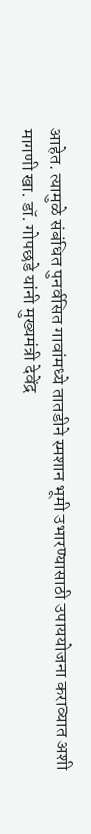आहेत. त्यामुळे संबंधित पुनर्वसित गावांमध्ये तातडीने स्मशान भूमी उभारण्यासाठी उपाययोजना कराव्यात अशी मागणी खा. डॉ. गोपछडे यांनी मुख्यमंत्री देवेंद्र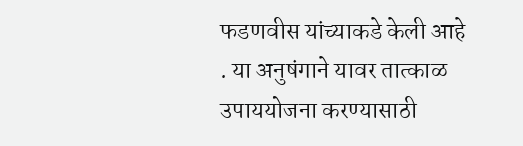फडणवीस यांच्याकडे केली आहे . या अनुषंगाने यावर तात्काळ उपाययोजना करण्यासाठी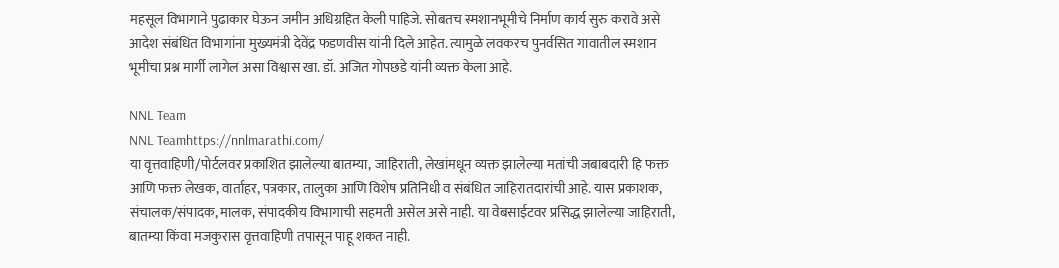महसूल विभागाने पुढाकार घेऊन जमीन अधिग्रहित केली पाहिजे. सोबतच स्मशानभूमीचे निर्माण कार्य सुरु करावे असे आदेश संबंधित विभागांना मुख्यमंत्री देवेंद्र फडणवीस यांनी दिले आहेत. त्यामुळे लवकरच पुनर्वसित गावातील स्मशान भूमीचा प्रश्न मार्गी लागेल असा विश्वास खा. डॉ. अजित गोपछडे यांनी व्यक्त केला आहे.

NNL Team
NNL Teamhttps://nnlmarathi.com/
या वृत्तवाहिणी/पोर्टलवर प्रकाशित झालेल्या बातम्या, जाहिराती, लेखांमधून व्यक्त झालेल्या मतांची जबाबदारी हि फक्त आणि फक्त लेखक, वार्ताहर, पत्रकार, तालुका आणि विशेष प्रतिनिधी व संबंधित जाहिरातदारांची आहे. यास प्रकाशक, संचालक/संपादक, मालक, संपादकीय विभागाची सहमती असेल असे नाही. या वेबसाईटवर प्रसिद्ध झालेल्या जाहिराती, बातम्या किंवा मजकुरास वृत्तवाहिणी तपासून पाहू शकत नाही.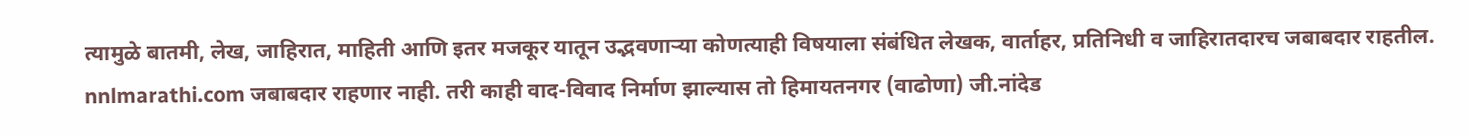त्यामुळे बातमी, लेख, जाहिरात, माहिती आणि इतर मजकूर यातून उद्भवणाऱ्या कोणत्याही विषयाला संबंधित लेखक, वार्ताहर, प्रतिनिधी व जाहिरातदारच जबाबदार राहतील. nnlmarathi.com जबाबदार राहणार नाही. तरी काही वाद-विवाद निर्माण झाल्यास तो हिमायतनगर (वाढोणा) जी.नांदेड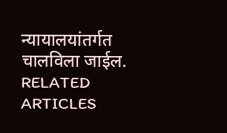न्यायालयांतर्गत चालविला जाईल.
RELATED ARTICLES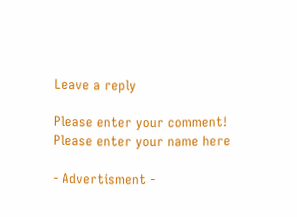Leave a reply

Please enter your comment!
Please enter your name here

- Advertisment -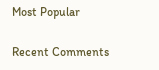Most Popular

Recent Comments